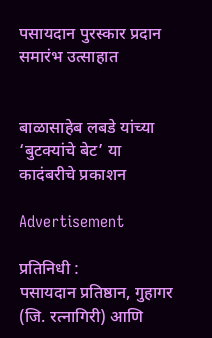पसायदान पुरस्कार प्रदान समारंभ उत्साहात


बाळासाहेब लबडे यांच्या ‘बुटक्यांचे बेट’ या कादंबरीचे प्रकाशन

Advertisement

प्रतिनिधी :
पसायदान प्रतिष्ठान, गुहागर (जि. रत्नागिरी) आणि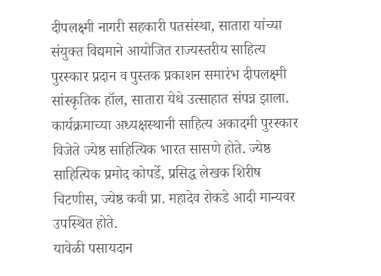दीपलक्ष्मी नागरी सहकारी पतसंस्था, सातारा यांच्या संयुक्त विद्यमाने आयोजित राज्यस्तरीय साहित्य पुरस्कार प्रदान व पुस्तक प्रकाशन समारंभ दीपलक्ष्मी सांस्कृतिक हॉल, सातारा येथे उत्साहात संपन्न झाला. कार्यक्रमाच्या अध्यक्षस्थानी साहित्य अकादमी पुरस्कार विजेते ज्येष्ठ साहित्यिक भारत सासणे होते. ज्येष्ठ साहित्यिक प्रमोद कोपर्डे, प्रसिद्ध लेखक शिरीष चिटणीस, ज्येष्ठ कवी प्रा. महादेव रोकडे आदी मान्यवर उपस्थित होते.
यावेळी पसायदान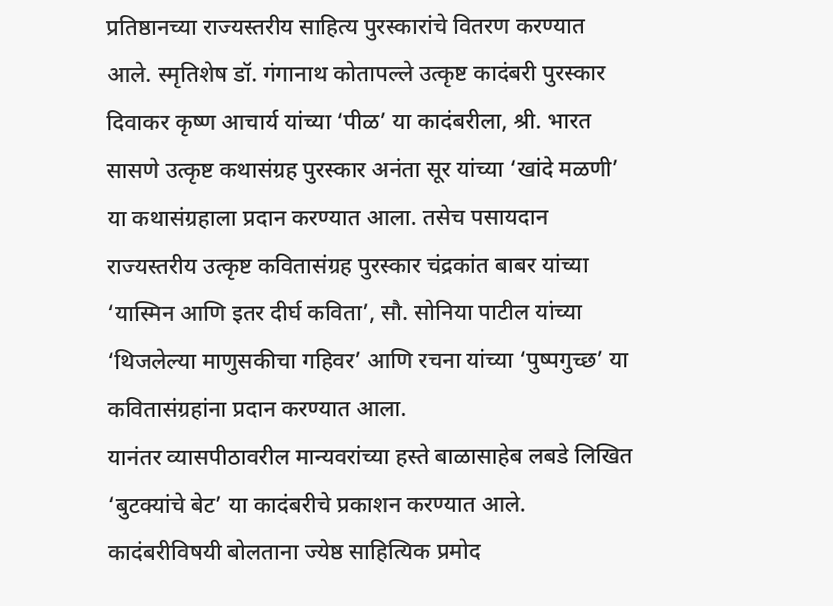प्रतिष्ठानच्या राज्यस्तरीय साहित्य पुरस्कारांचे वितरण करण्यात आले. स्मृतिशेष डॉ. गंगानाथ कोतापल्ले उत्कृष्ट कादंबरी पुरस्कार दिवाकर कृष्ण आचार्य यांच्या ‘पीळ’ या कादंबरीला, श्री. भारत सासणे उत्कृष्ट कथासंग्रह पुरस्कार अनंता सूर यांच्या ‘खांदे मळणी’ या कथासंग्रहाला प्रदान करण्यात आला. तसेच पसायदान राज्यस्तरीय उत्कृष्ट कवितासंग्रह पुरस्कार चंद्रकांत बाबर यांच्या ‘यास्मिन आणि इतर दीर्घ कविता’, सौ. सोनिया पाटील यांच्या ‘थिजलेल्या माणुसकीचा गहिवर’ आणि रचना यांच्या ‘पुष्पगुच्छ’ या कवितासंग्रहांना प्रदान करण्यात आला.
यानंतर व्यासपीठावरील मान्यवरांच्या हस्ते बाळासाहेब लबडे लिखित ‘बुटक्यांचे बेट’ या कादंबरीचे प्रकाशन करण्यात आले.
कादंबरीविषयी बोलताना ज्येष्ठ साहित्यिक प्रमोद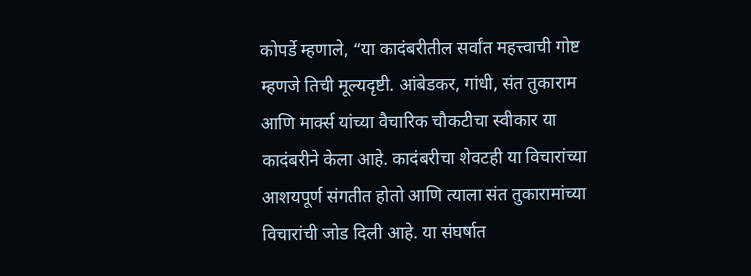कोपर्डे म्हणाले, “या कादंबरीतील सर्वांत महत्त्वाची गोष्ट म्हणजे तिची मूल्यदृष्टी. आंबेडकर, गांधी, संत तुकाराम आणि मार्क्स यांच्या वैचारिक चौकटीचा स्वीकार या कादंबरीने केला आहे. कादंबरीचा शेवटही या विचारांच्या आशयपूर्ण संगतीत होतो आणि त्याला संत तुकारामांच्या विचारांची जोड दिली आहे. या संघर्षात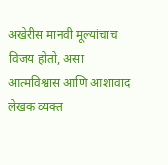अखेरीस मानवी मूल्यांचाच विजय होतो, असा आत्मविश्वास आणि आशावाद लेखक व्यक्त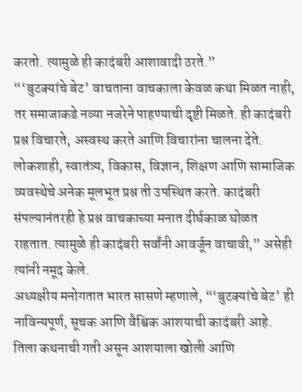करतो. त्यामुळे ही कादंबरी आशावादी ठरते.”
“‘बुटक्यांचे बेट’ वाचताना वाचकाला केवळ कथा मिळत नाही, तर समाजाकडे नव्या नजरेने पाहण्याची दृष्टी मिळते. ही कादंबरी प्रश्न विचारते, अस्वस्थ करते आणि विचारांना चालना देते. लोकशाही, स्वातंत्र्य, विकास, विज्ञान, शिक्षण आणि सामाजिक व्यवस्थेचे अनेक मूलभूत प्रश्न ती उपस्थित करते. कादंबरी संपल्यानंतरही हे प्रश्न वाचकाच्या मनात दीर्घकाळ घोळत राहतात. त्यामुळे ही कादंबरी सर्वांनी आवर्जून वाचावी,” असेही त्यांनी नमूद केले.
अध्यक्षीय मनोगतात भारत सासणे म्हणाले, “‘बुटक्यांचे बेट’ ही नाविन्यपूर्ण, सूचक आणि वैश्विक आशयाची कादंबरी आहे. तिला कथनाची गती असून आशयाला खोली आणि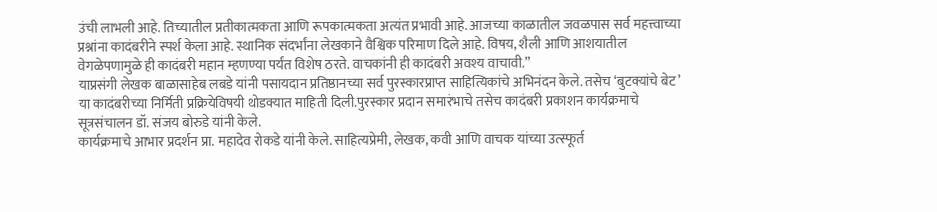उंची लाभली आहे. तिच्यातील प्रतीकात्मकता आणि रूपकात्मकता अत्यंत प्रभावी आहे. आजच्या काळातील जवळपास सर्व महत्त्वाच्या प्रश्नांना कादंबरीने स्पर्श केला आहे. स्थानिक संदर्भांना लेखकाने वैश्विक परिमाण दिले आहे. विषय, शैली आणि आशयातील वेगळेपणामुळे ही कादंबरी महान म्हणण्या पर्यंत विशेष ठरते. वाचकांनी ही कादंबरी अवश्य वाचावी.”
याप्रसंगी लेखक बाळासाहेब लबडे यांनी पसायदान प्रतिष्ठानच्या सर्व पुरस्कारप्राप्त साहित्यिकांचे अभिनंदन केले. तसेच ‘बुटक्यांचे बेट’ या कादंबरीच्या निर्मिती प्रक्रियेविषयी थोडक्यात माहिती दिली.पुरस्कार प्रदान समारंभाचे तसेच कादंबरी प्रकाशन कार्यक्रमाचे सूत्रसंचालन डॉ. संजय बोरुडे यांनी केले.
कार्यक्रमाचे आभार प्रदर्शन प्रा. महादेव रोकडे यांनी केले. साहित्यप्रेमी, लेखक, कवी आणि वाचक यांच्या उत्स्फूर्त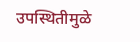उपस्थितीमुळे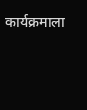कार्यक्रमाला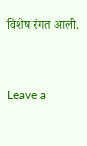विशेष रंगत आली.


Leave a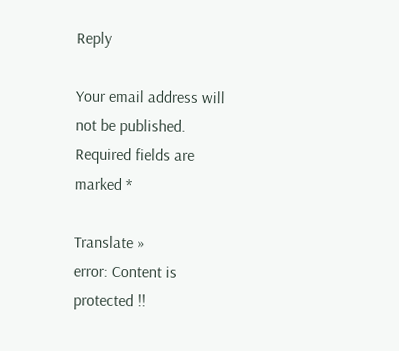Reply

Your email address will not be published. Required fields are marked *

Translate »
error: Content is protected !!